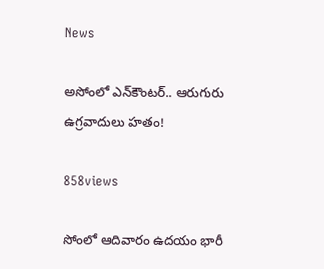News

అసోంలో ఎన్‌కౌంటర్‌.. ఆరుగురు ఉగ్రవాదులు హతం!

858views

సోంలో ఆదివారం ఉదయం భారీ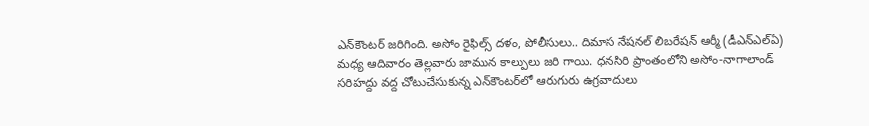ఎన్‌కౌంటర్ జరిగింది. అసోం రైఫిల్స్‌ దళం, పోలీసులు.. దిమాస నేషనల్ లిబరేషన్ ఆర్మీ (డీఎన్ఎల్ఏ) మధ్య ఆదివారం తెల్లవారు జామున కాల్పులు జరి గాయి. ధనసిరి ప్రాంతంలోని అసోం-నాగాలాండ్ సరిహద్దు వద్ద చోటుచేసుకున్న ఎన్‌కౌంటర్‌లో ఆరుగురు ఉగ్రవాదులు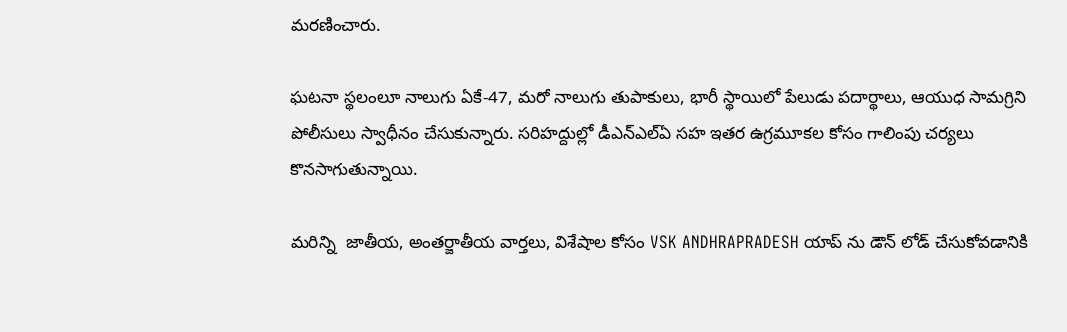మరణించారు.

ఘటనా స్థలంలూ నాలుగు ఏకే-47, మరో నాలుగు తుపాకులు, భారీ స్థాయిలో పేలుడు పదార్థాలు, ఆయుధ సామగ్రిని పోలీసులు స్వాధీనం చేసుకున్నారు. సరిహద్దుల్లో డీఎన్ఎల్ఏ సహ ఇతర ఉగ్రమూకల కోసం గాలింపు చర్యలు కొనసాగుతున్నాయి.

మరిన్ని  జాతీయ, అంతర్జాతీయ వార్తలు, విశేషాల కోసం VSK ANDHRAPRADESH యాప్ ను డౌన్ లోడ్ చేసుకోవడానికి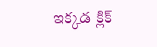ఇక్కడ క్లిక్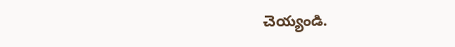చెయ్యండి.